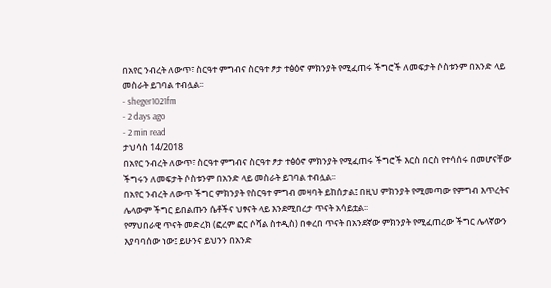በአየር ንብረት ለውጥ፣ ስርዓተ ምግብና ስርዓተ ፆታ ተፅዕኖ ምክንያት የሚፈጠሩ ችግሮች ለመፍታት ሶስቱንም በአንድ ላይ መስራት ይገባል ተብሏል፡፡
- sheger1021fm
- 2 days ago
- 2 min read
ታህሳስ 14/2018
በአየር ንብረት ለውጥ፣ ስርዓተ ምግብና ስርዓተ ፆታ ተፅዕኖ ምክንያት የሚፈጠሩ ችግሮች እርስ በርስ የተሳሰሩ በመሆናቸው ችግሩን ለመፍታት ሶስቱንም በአንድ ላይ መስራት ይገባል ተብሏል፡፡
በአየር ንብረት ለውጥ ችግር ምክንያት የስርዓተ ምግብ መዛባት ይከሰታል፤ በዚህ ምክንያት የሚመጣው የምግብ እጥረትና ሌላውም ችግር ይበልጡን ሴቶችና ህፃናት ላይ እንደሚበረታ ጥናት አሳይቷል፡፡
የማህበራዊ ጥናት መድረክ (ፎረም ፎር ሶሻል ስተዲስ) በቀረበ ጥናት በአንደኛው ምክንያት የሚፈጠረው ችግር ሌላኛውን እያባባሰው ነው፤ ይሁንና ይህንን በአንድ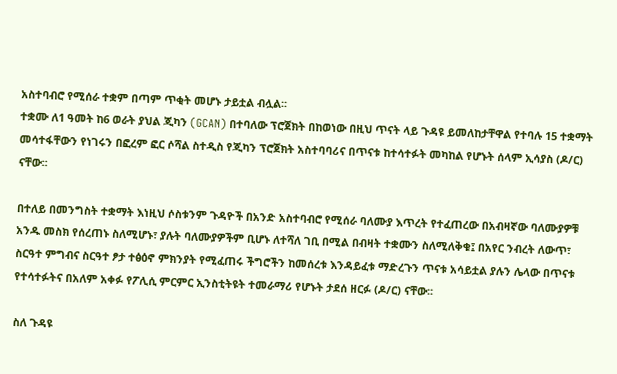አስተባብሮ የሚሰራ ተቋም በጣም ጥቂት መሆኑ ታይቷል ብሏል፡፡
ተቋሙ ለ1 ዓመት ከ6 ወራት ያህል ጂካን (GCAN) በተባለው ፕሮጀክት በከወነው በዚህ ጥናት ላይ ጉዳዩ ይመለከታቸዋል የተባሉ 15 ተቋማት መሳተፋቸውን የነገሩን በፎረም ፎር ሶሻል ስተዲስ የጂካን ፕሮጀክት አስተባባሪና በጥናቱ ከተሳተፉት መካከል የሆኑት ሰላም ኢሳያስ (ዶ/ር) ናቸው፡፡

በተለይ በመንግስት ተቋማት እነዚህ ሶስቱንም ጉዳዮች በአንድ አስተባብሮ የሚሰራ ባለሙያ እጥረት የተፈጠረው በአብዛኛው ባለሙያዎቹ አንዱ መስክ የሰረጠኑ ስለሚሆኑ፣ ያሉት ባለሙያዎችም ቢሆኑ ለተሻለ ገቢ በሚል በብዛት ተቋሙን ስለሚለቅቁ፤ በአየር ንብረት ለውጥ፣ ስርዓተ ምግብና ስርዓተ ፆታ ተፅዕኖ ምክንያት የሚፈጠሩ ችግሮችን ከመሰረቱ እንዳይፈቱ ማድረጉን ጥናቱ አሳይቷል ያሉን ሌላው በጥናቱ የተሳተፉትና በአለም አቀፉ የፖሊሲ ምርምር ኢንስቲትዩት ተመራማሪ የሆኑት ታደሰ ዘርፉ (ዶ/ር) ናቸው፡፡

ስለ ጉዳዩ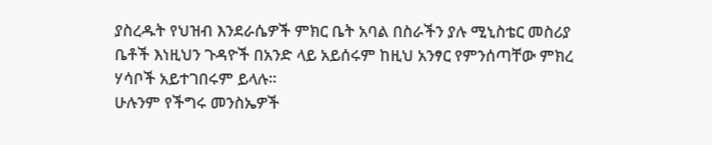ያስረዱት የህዝብ እንደራሴዎች ምክር ቤት አባል በስራችን ያሉ ሚኒስቴር መስሪያ ቤቶች እነዚህን ጉዳዮች በአንድ ላይ አይሰሩም ከዚህ አንፃር የምንሰጣቸው ምክረ ሃሳቦች አይተገበሩም ይላሉ፡፡
ሁሉንም የችግሩ መንስኤዎች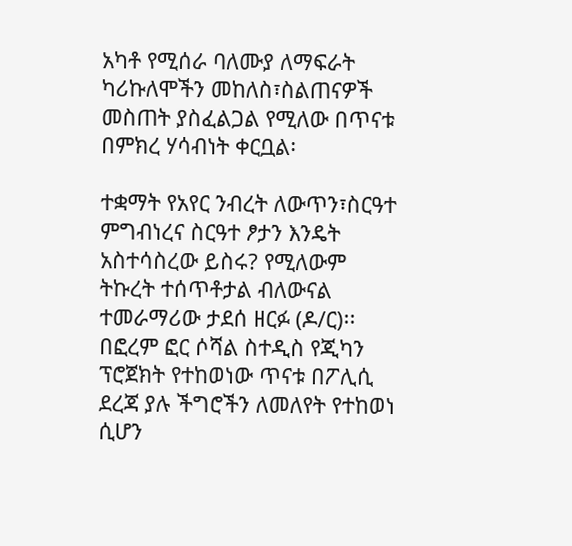አካቶ የሚሰራ ባለሙያ ለማፍራት ካሪኩለሞችን መከለስ፣ስልጠናዎች መስጠት ያስፈልጋል የሚለው በጥናቱ በምክረ ሃሳብነት ቀርቧል፡

ተቋማት የአየር ንብረት ለውጥን፣ስርዓተ ምግብነረና ስርዓተ ፆታን እንዴት አስተሳስረው ይስሩ? የሚለውም ትኩረት ተሰጥቶታል ብለውናል ተመራማሪው ታደሰ ዘርፉ (ዶ/ር)፡፡
በፎረም ፎር ሶሻል ስተዲስ የጂካን ፕሮጀክት የተከወነው ጥናቱ በፖሊሲ ደረጃ ያሉ ችግሮችን ለመለየት የተከወነ ሲሆን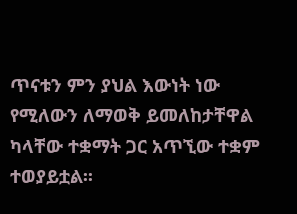ጥናቱን ምን ያህል እውነት ነው የሚለውን ለማወቅ ይመለከታቸዋል ካላቸው ተቋማት ጋር አጥኚው ተቋም ተወያይቷል፡፡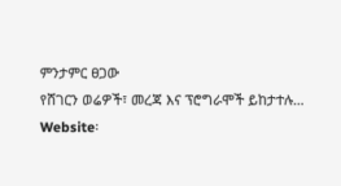ምንታምር ፀጋው
የሸገርን ወሬዎች፣ መረጃ እና ፕሮግራሞች ይከታተሉ…
Website፡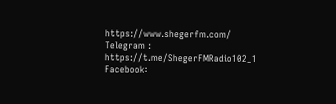https://www.shegerfm.com/
Telegram : https://t.me/ShegerFMRadio102_1
Facebook፡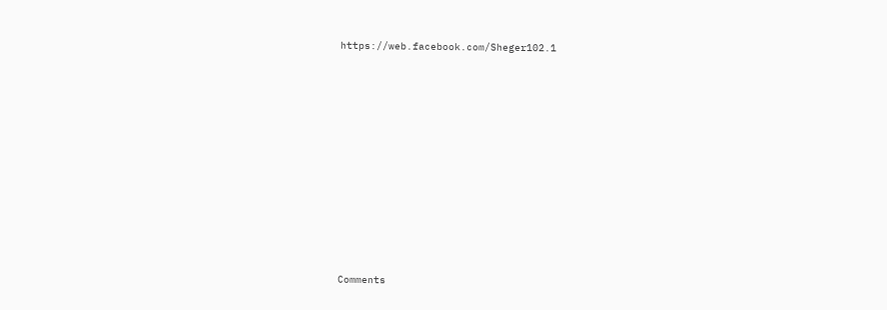https://web.facebook.com/Sheger102.1












Comments